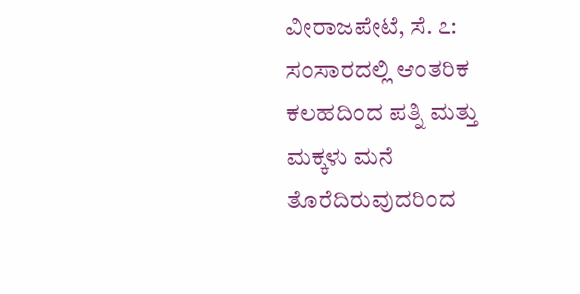ವೀರಾಜಪೇಟೆ, ಸೆ. ೭: ಸಂಸಾರದಲ್ಲಿ ಆಂತರಿಕ ಕಲಹದಿಂದ ಪತ್ನಿ ಮತ್ತು ಮಕ್ಕಳು ಮನೆ ತೊರೆದಿರುವುದರಿಂದ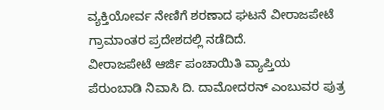ವ್ಯಕ್ತಿಯೋರ್ವ ನೇಣಿಗೆ ಶರಣಾದ ಘಟನೆ ವೀರಾಜಪೇಟೆ ಗ್ರಾಮಾಂತರ ಪ್ರದೇಶದಲ್ಲಿ ನಡೆದಿದೆ.
ವೀರಾಜಪೇಟೆ ಆರ್ಜಿ ಪಂಚಾಯಿತಿ ವ್ಯಾಪ್ತಿಯ ಪೆರುಂಬಾಡಿ ನಿವಾಸಿ ದಿ. ದಾಮೋದರನ್ ಎಂಬುವರ ಪುತ್ರ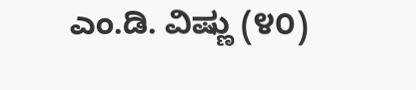ಎಂ.ಡಿ. ವಿಷ್ಣು (೪೦)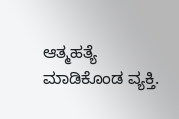ಆತ್ಮಹತ್ಯೆ ಮಾಡಿಕೊಂಡ ವ್ಯಕ್ತಿ.